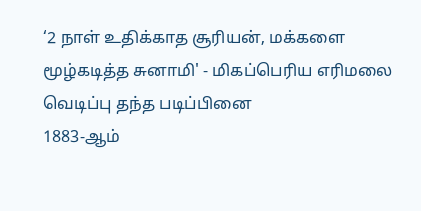‘2 நாள் உதிக்காத சூரியன், மக்களை மூழ்கடித்த சுனாமி' - மிகப்பெரிய எரிமலை வெடிப்பு தந்த படிப்பினை
1883-ஆம்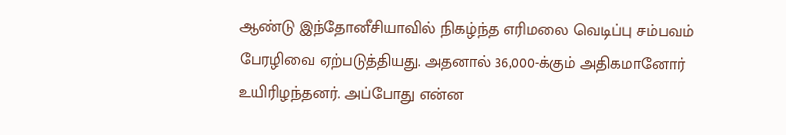ஆண்டு இந்தோனீசியாவில் நிகழ்ந்த எரிமலை வெடிப்பு சம்பவம் பேரழிவை ஏற்படுத்தியது. அதனால் 36,000-க்கும் அதிகமானோர் உயிரிழந்தனர். அப்போது என்ன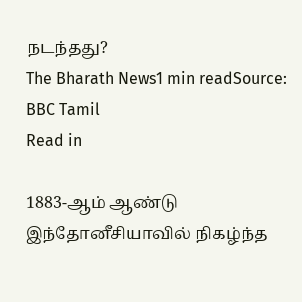நடந்தது?
The Bharath News1 min readSource: BBC Tamil
Read in

1883-ஆம் ஆண்டு இந்தோனீசியாவில் நிகழ்ந்த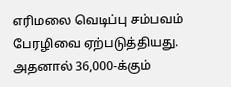எரிமலை வெடிப்பு சம்பவம் பேரழிவை ஏற்படுத்தியது. அதனால் 36,000-க்கும்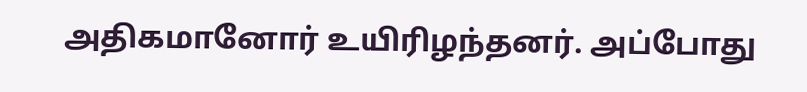அதிகமானோர் உயிரிழந்தனர். அப்போது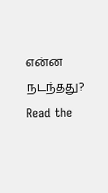என்ன நடந்தது?
Read the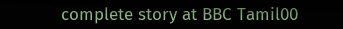complete story at BBC Tamil00